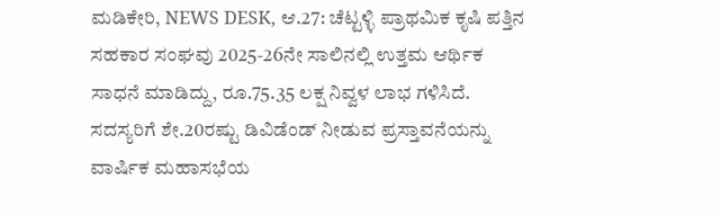ಮಡಿಕೇರಿ, NEWS DESK, ಆ.27: ಚೆಟ್ಟಳ್ಳಿ ಪ್ರಾಥಮಿಕ ಕೃಷಿ ಪತ್ತಿನ ಸಹಕಾರ ಸಂಘವು 2025-26ನೇ ಸಾಲಿನಲ್ಲಿ ಉತ್ತಮ ಆರ್ಥಿಕ ಸಾಧನೆ ಮಾಡಿದ್ದು, ರೂ.75.35 ಲಕ್ಷ ನಿವ್ವಳ ಲಾಭ ಗಳಿಸಿದೆ. ಸದಸ್ಯರಿಗೆ ಶೇ.20ರಷ್ಟು ಡಿವಿಡೆಂಡ್ ನೀಡುವ ಪ್ರಸ್ತಾವನೆಯನ್ನು ವಾರ್ಷಿಕ ಮಹಾಸಭೆಯ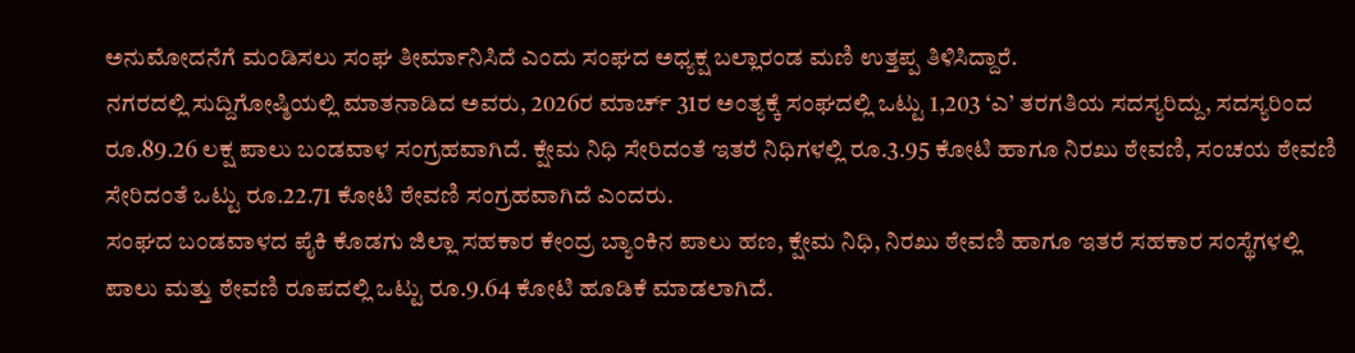ಅನುಮೋದನೆಗೆ ಮಂಡಿಸಲು ಸಂಘ ತೀರ್ಮಾನಿಸಿದೆ ಎಂದು ಸಂಘದ ಅಧ್ಯಕ್ಷ ಬಲ್ಲಾರಂಡ ಮಣಿ ಉತ್ತಪ್ಪ ತಿಳಿಸಿದ್ದಾರೆ.
ನಗರದಲ್ಲಿ ಸುದ್ದಿಗೋಷ್ಠಿಯಲ್ಲಿ ಮಾತನಾಡಿದ ಅವರು, 2026ರ ಮಾರ್ಚ್ 31ರ ಅಂತ್ಯಕ್ಕೆ ಸಂಘದಲ್ಲಿ ಒಟ್ಟು 1,203 ‘ಎ’ ತರಗತಿಯ ಸದಸ್ಯರಿದ್ದು, ಸದಸ್ಯರಿಂದ ರೂ.89.26 ಲಕ್ಷ ಪಾಲು ಬಂಡವಾಳ ಸಂಗ್ರಹವಾಗಿದೆ. ಕ್ಷೇಮ ನಿಧಿ ಸೇರಿದಂತೆ ಇತರೆ ನಿಧಿಗಳಲ್ಲಿ ರೂ.3.95 ಕೋಟಿ ಹಾಗೂ ನಿರಖು ಠೇವಣಿ, ಸಂಚಯ ಠೇವಣಿ ಸೇರಿದಂತೆ ಒಟ್ಟು ರೂ.22.71 ಕೋಟಿ ಠೇವಣಿ ಸಂಗ್ರಹವಾಗಿದೆ ಎಂದರು.
ಸಂಘದ ಬಂಡವಾಳದ ಪೈಕಿ ಕೊಡಗು ಜಿಲ್ಲಾ ಸಹಕಾರ ಕೇಂದ್ರ ಬ್ಯಾಂಕಿನ ಪಾಲು ಹಣ, ಕ್ಷೇಮ ನಿಧಿ, ನಿರಖು ಠೇವಣಿ ಹಾಗೂ ಇತರೆ ಸಹಕಾರ ಸಂಸ್ಥೆಗಳಲ್ಲಿ ಪಾಲು ಮತ್ತು ಠೇವಣಿ ರೂಪದಲ್ಲಿ ಒಟ್ಟು ರೂ.9.64 ಕೋಟಿ ಹೂಡಿಕೆ ಮಾಡಲಾಗಿದೆ.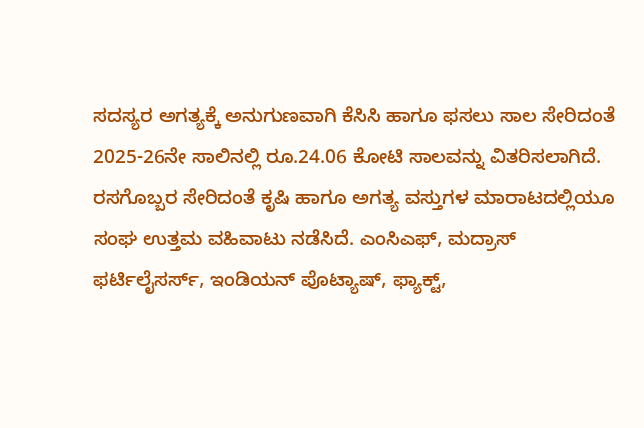ಸದಸ್ಯರ ಅಗತ್ಯಕ್ಕೆ ಅನುಗುಣವಾಗಿ ಕೆಸಿಸಿ ಹಾಗೂ ಫಸಲು ಸಾಲ ಸೇರಿದಂತೆ 2025-26ನೇ ಸಾಲಿನಲ್ಲಿ ರೂ.24.06 ಕೋಟಿ ಸಾಲವನ್ನು ವಿತರಿಸಲಾಗಿದೆ.
ರಸಗೊಬ್ಬರ ಸೇರಿದಂತೆ ಕೃಷಿ ಹಾಗೂ ಅಗತ್ಯ ವಸ್ತುಗಳ ಮಾರಾಟದಲ್ಲಿಯೂ ಸಂಘ ಉತ್ತಮ ವಹಿವಾಟು ನಡೆಸಿದೆ. ಎಂಸಿಎಫ್, ಮದ್ರಾಸ್ ಫರ್ಟಿಲೈಸರ್ಸ್, ಇಂಡಿಯನ್ ಪೊಟ್ಯಾಷ್, ಫ್ಯಾಕ್ಟ್,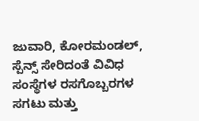ಜುವಾರಿ, ಕೋರಮಂಡಲ್, ಸ್ಪೆನ್ಸ್ ಸೇರಿದಂತೆ ವಿವಿಧ ಸಂಸ್ಥೆಗಳ ರಸಗೊಬ್ಬರಗಳ ಸಗಟು ಮತ್ತು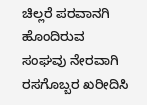ಚಿಲ್ಲರೆ ಪರವಾನಗಿ ಹೊಂದಿರುವ ಸಂಘವು ನೇರವಾಗಿ ರಸಗೊಬ್ಬರ ಖರೀದಿಸಿ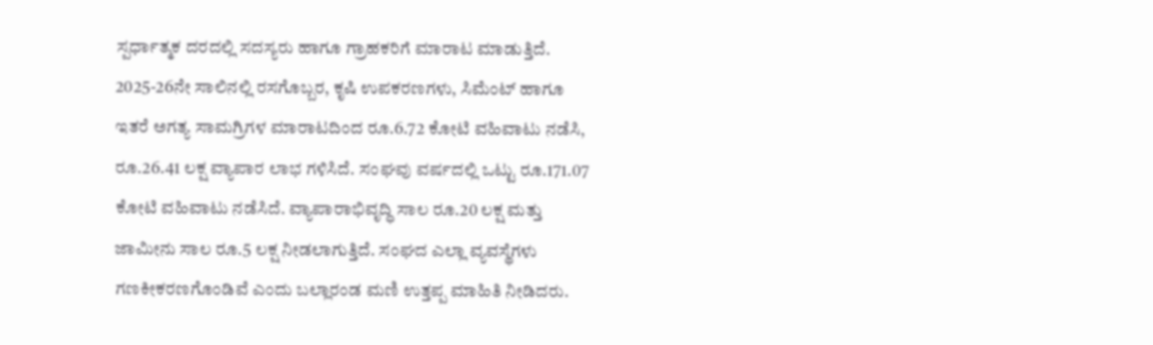ಸ್ಪರ್ಧಾತ್ಮಕ ದರದಲ್ಲಿ ಸದಸ್ಯರು ಹಾಗೂ ಗ್ರಾಹಕರಿಗೆ ಮಾರಾಟ ಮಾಡುತ್ತಿದೆ.
2025-26ನೇ ಸಾಲಿನಲ್ಲಿ ರಸಗೊಬ್ಬರ, ಕೃಷಿ ಉಪಕರಣಗಳು, ಸಿಮೆಂಟ್ ಹಾಗೂ ಇತರೆ ಅಗತ್ಯ ಸಾಮಗ್ರಿಗಳ ಮಾರಾಟದಿಂದ ರೂ.6.72 ಕೋಟಿ ವಹಿವಾಟು ನಡೆಸಿ, ರೂ.26.41 ಲಕ್ಷ ವ್ಯಾಪಾರ ಲಾಭ ಗಳಿಸಿದೆ. ಸಂಘವು ವರ್ಷದಲ್ಲಿ ಒಟ್ಟು ರೂ.171.07 ಕೋಟಿ ವಹಿವಾಟು ನಡೆಸಿದೆ. ವ್ಯಾಪಾರಾಭಿವೃದ್ಧಿ ಸಾಲ ರೂ.20 ಲಕ್ಷ ಮತ್ತು ಜಾಮೀನು ಸಾಲ ರೂ.5 ಲಕ್ಷ ನೀಡಲಾಗುತ್ತಿದೆ. ಸಂಘದ ಎಲ್ಲಾ ವ್ಯವಸ್ಥೆಗಳು ಗಣಕೀಕರಣಗೊಂಡಿವೆ ಎಂದು ಬಲ್ಲಾರಂಡ ಮಣಿ ಉತ್ತಪ್ಪ ಮಾಹಿತಿ ನೀಡಿದರು.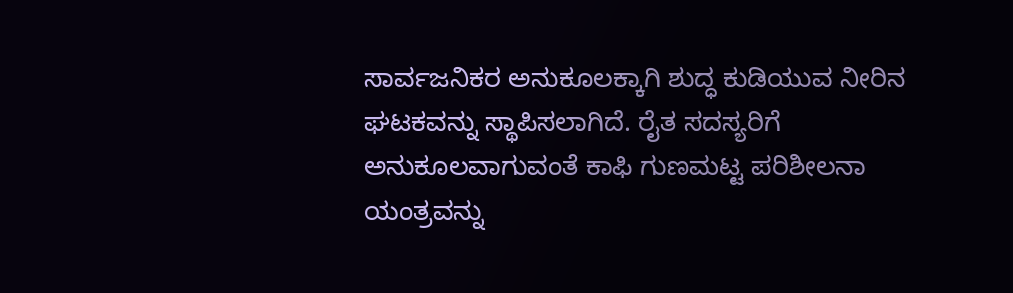ಸಾರ್ವಜನಿಕರ ಅನುಕೂಲಕ್ಕಾಗಿ ಶುದ್ಧ ಕುಡಿಯುವ ನೀರಿನ ಘಟಕವನ್ನು ಸ್ಥಾಪಿಸಲಾಗಿದೆ. ರೈತ ಸದಸ್ಯರಿಗೆ ಅನುಕೂಲವಾಗುವಂತೆ ಕಾಫಿ ಗುಣಮಟ್ಟ ಪರಿಶೀಲನಾ ಯಂತ್ರವನ್ನು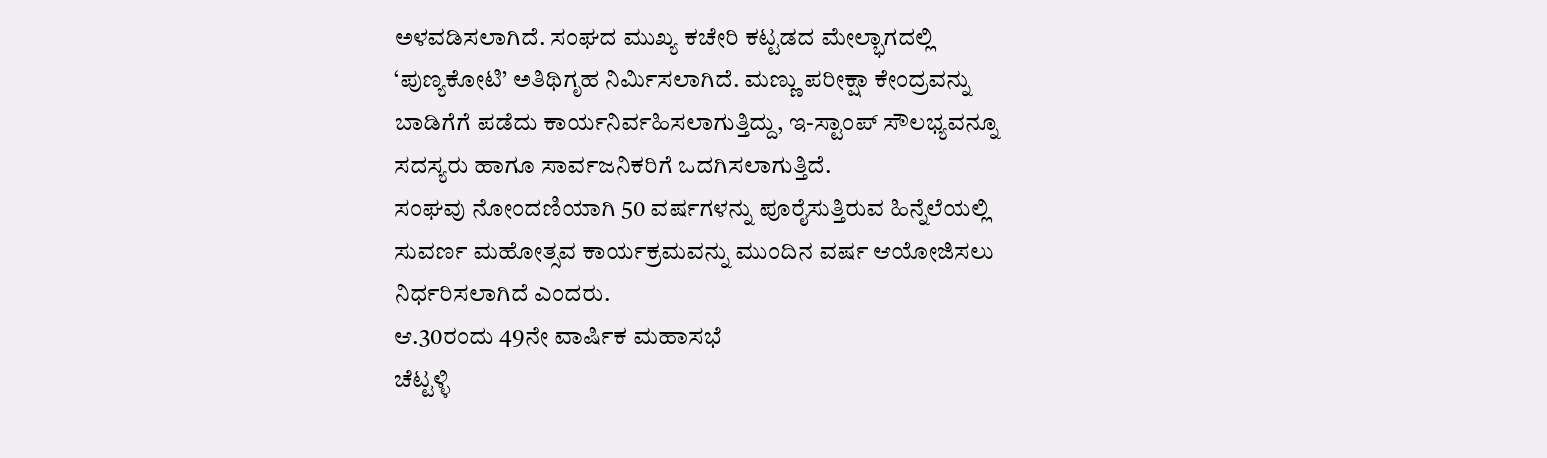ಅಳವಡಿಸಲಾಗಿದೆ. ಸಂಘದ ಮುಖ್ಯ ಕಚೇರಿ ಕಟ್ಟಡದ ಮೇಲ್ಭಾಗದಲ್ಲಿ ‘ಪುಣ್ಯಕೋಟಿ’ ಅತಿಥಿಗೃಹ ನಿರ್ಮಿಸಲಾಗಿದೆ. ಮಣ್ಣು ಪರೀಕ್ಷಾ ಕೇಂದ್ರವನ್ನು ಬಾಡಿಗೆಗೆ ಪಡೆದು ಕಾರ್ಯನಿರ್ವಹಿಸಲಾಗುತ್ತಿದ್ದು, ಇ-ಸ್ಟಾಂಪ್ ಸೌಲಭ್ಯವನ್ನೂ ಸದಸ್ಯರು ಹಾಗೂ ಸಾರ್ವಜನಿಕರಿಗೆ ಒದಗಿಸಲಾಗುತ್ತಿದೆ.
ಸಂಘವು ನೋಂದಣಿಯಾಗಿ 50 ವರ್ಷಗಳನ್ನು ಪೂರೈಸುತ್ತಿರುವ ಹಿನ್ನೆಲೆಯಲ್ಲಿ ಸುವರ್ಣ ಮಹೋತ್ಸವ ಕಾರ್ಯಕ್ರಮವನ್ನು ಮುಂದಿನ ವರ್ಷ ಆಯೋಜಿಸಲು ನಿರ್ಧರಿಸಲಾಗಿದೆ ಎಂದರು.
ಆ.30ರಂದು 49ನೇ ವಾರ್ಷಿಕ ಮಹಾಸಭೆ
ಚೆಟ್ಟಳ್ಳಿ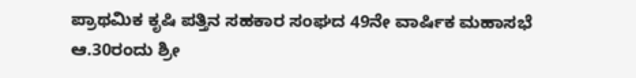ಪ್ರಾಥಮಿಕ ಕೃಷಿ ಪತ್ತಿನ ಸಹಕಾರ ಸಂಘದ 49ನೇ ವಾರ್ಷಿಕ ಮಹಾಸಭೆ ಆ.30ರಂದು ಶ್ರೀ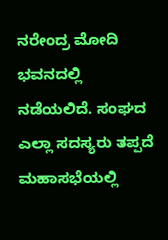ನರೇಂದ್ರ ಮೋದಿ ಭವನದಲ್ಲಿ ನಡೆಯಲಿದೆ. ಸಂಘದ ಎಲ್ಲಾ ಸದಸ್ಯರು ತಪ್ಪದೆ ಮಹಾಸಭೆಯಲ್ಲಿ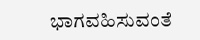ಭಾಗವಹಿಸುವಂತೆ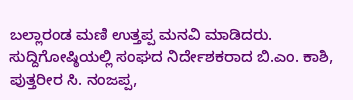ಬಲ್ಲಾರಂಡ ಮಣಿ ಉತ್ತಪ್ಪ ಮನವಿ ಮಾಡಿದರು.
ಸುದ್ದಿಗೋಷ್ಠಿಯಲ್ಲಿ ಸಂಘದ ನಿರ್ದೇಶಕರಾದ ಬಿ.ಎಂ. ಕಾಶಿ, ಪುತ್ತರೀರ ಸಿ. ನಂಜಪ್ಪ,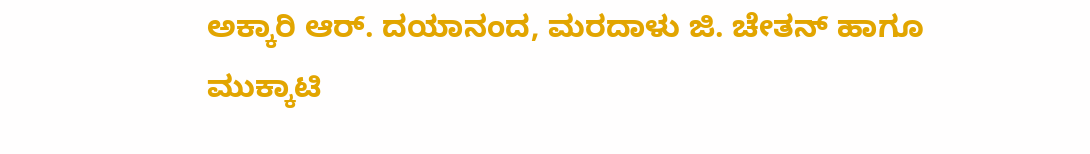ಅಕ್ಕಾರಿ ಆರ್. ದಯಾನಂದ, ಮರದಾಳು ಜಿ. ಚೇತನ್ ಹಾಗೂ ಮುಕ್ಕಾಟಿ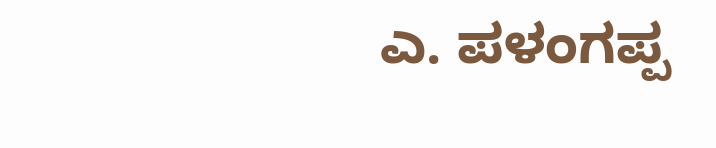ಎ. ಪಳಂಗಪ್ಪ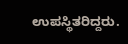ಉಪಸ್ಥಿತರಿದ್ದರು.